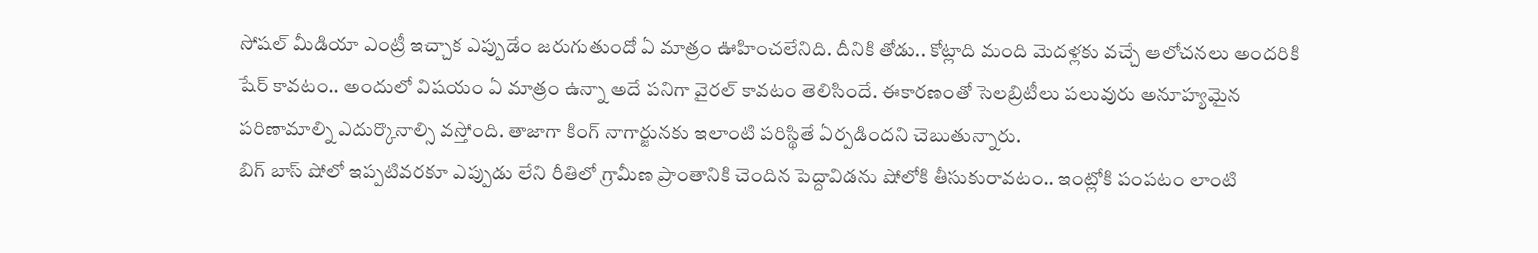సోషల్ మీడియా ఎంట్రీ ఇచ్చాక ఎప్పుడేం జరుగుతుందో ఏ మాత్రం ఊహించలేనిది. దీనికి తోడు.. కోట్లాది మంది మెదళ్లకు వచ్చే ఆలోచనలు అందరికి షేర్ కావటం.. అందులో విషయం ఏ మాత్రం ఉన్నా అదే పనిగా వైరల్ కావటం తెలిసిందే. ఈకారణంతో సెలబ్రిటీలు పలువురు అనూహ్యమైన పరిణామాల్ని ఎదుర్కొనాల్సి వస్తోంది. తాజాగా కింగ్ నాగార్జునకు ఇలాంటి పరిస్థితే ఏర్పడిందని చెబుతున్నారు.
బిగ్ బాస్ షోలో ఇప్పటివరకూ ఎప్పుడు లేని రీతిలో గ్రామీణ ప్రాంతానికి చెందిన పెద్దావిడను షోలోకి తీసుకురావటం.. ఇంట్లోకి పంపటం లాంటి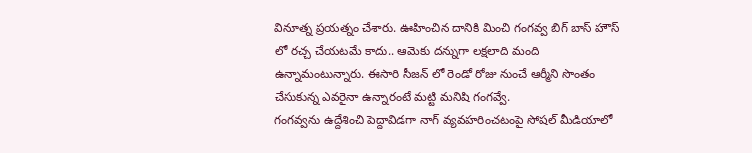వినూత్న ప్రయత్నం చేశారు. ఊహించిన దానికి మించి గంగవ్వ బిగ్ బాస్ హౌస్ లో రచ్చ చేయటమే కాదు.. ఆమెకు దన్నుగా లక్షలాది మంది ఉన్నామంటున్నారు. ఈసారి సీజన్ లో రెండో రోజు నుంచే ఆర్మీని సొంతం చేసుకున్న ఎవరైనా ఉన్నారంటే మట్టి మనిషి గంగవ్వే.
గంగవ్వను ఉద్దేశించి పెద్దావిడగా నాగ్ వ్యవహరించటంపై సోషల్ మీడియాలో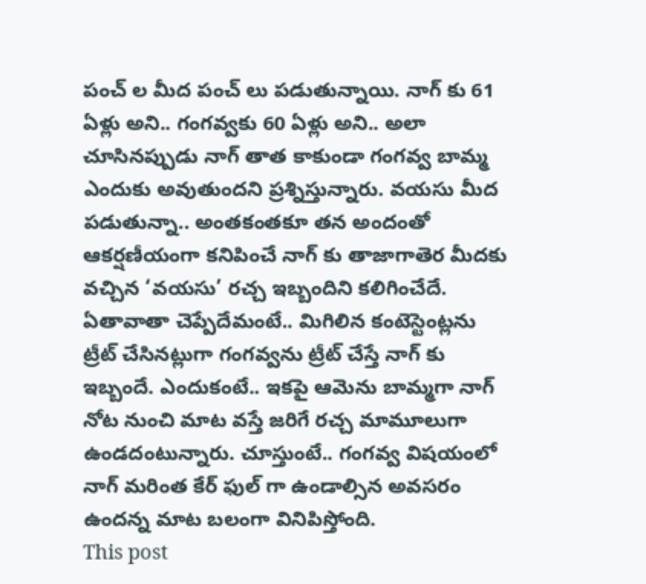పంచ్ ల మీద పంచ్ లు పడుతున్నాయి. నాగ్ కు 61 ఏళ్లు అని.. గంగవ్వకు 60 ఏళ్లు అని.. అలా చూసినప్పుడు నాగ్ తాత కాకుండా గంగవ్వ బామ్మ ఎందుకు అవుతుందని ప్రశ్నిస్తున్నారు. వయసు మీద పడుతున్నా.. అంతకంతకూ తన అందంతో ఆకర్షణీయంగా కనిపించే నాగ్ కు తాజాగాతెర మీదకు వచ్చిన ‘వయసు’ రచ్చ ఇబ్బందిని కలిగించేదే.
ఏతావాతా చెప్పేదేమంటే.. మిగిలిన కంటెస్టెంట్లను ట్రీట్ చేసినట్లుగా గంగవ్వను ట్రీట్ చేస్తే నాగ్ కు ఇబ్బందే. ఎందుకంటే.. ఇకపై ఆమెను బామ్మగా నాగ్ నోట నుంచి మాట వస్తే జరిగే రచ్చ మామూలుగా ఉండదంటున్నారు. చూస్తుంటే.. గంగవ్వ విషయంలో నాగ్ మరింత కేర్ ఫుల్ గా ఉండాల్సిన అవసరం ఉందన్న మాట బలంగా వినిపిస్తోంది.
This post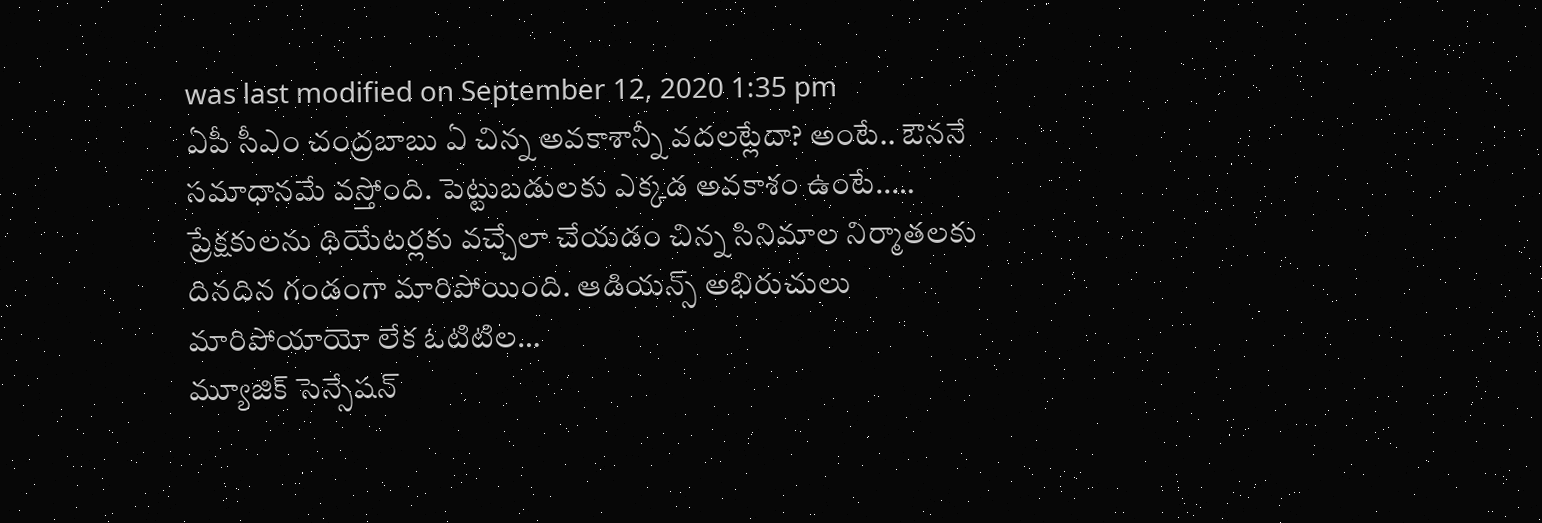was last modified on September 12, 2020 1:35 pm
ఏపీ సీఎం చంద్రబాబు ఏ చిన్న అవకాశాన్నీ వదలట్లేదా? అంటే.. ఔననే సమాధానమే వస్తోంది. పెట్టుబడులకు ఎక్కడ అవకాశం ఉంటే..…
ప్రేక్షకులను థియేటర్లకు వచ్చేలా చేయడం చిన్న సినిమాల నిర్మాతలకు దినదిన గండంగా మారిపోయింది. ఆడియన్స్ అభిరుచులు మారిపోయాయో లేక ఓటిటిల…
మ్యూజిక్ సెన్సేషన్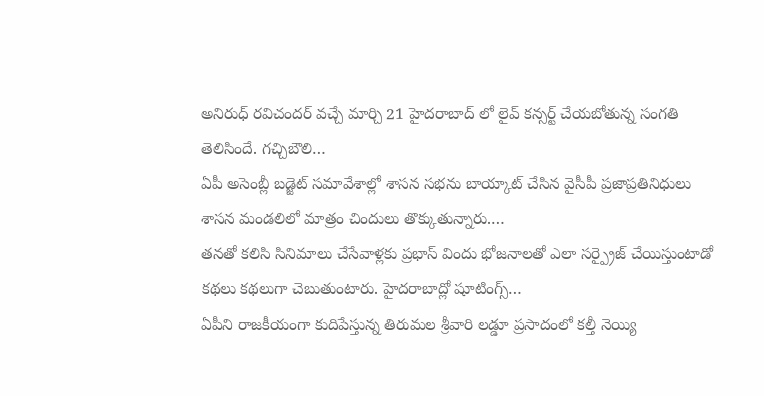అనిరుధ్ రవిచందర్ వచ్చే మార్చి 21 హైదరాబాద్ లో లైవ్ కన్సర్ట్ చేయబోతున్న సంగతి తెలిసిందే. గచ్చిబౌలి…
ఏపీ అసెంబ్లీ బడ్జెట్ సమావేశాల్లో శాసన సభను బాయ్కాట్ చేసిన వైసీపీ ప్రజాప్రతినిధులు శాసన మండలిలో మాత్రం చిందులు తొక్కుతున్నారు.…
తనతో కలిసి సినిమాలు చేసేవాళ్లకు ప్రభాస్ విందు భోజనాలతో ఎలా సర్ప్రైజ్ చేయిస్తుంటాడో కథలు కథలుగా చెబుతుంటారు. హైదరాబాద్లో షూటింగ్స్…
ఏపీని రాజకీయంగా కుదిపేస్తున్న తిరుమల శ్రీవారి లడ్డూ ప్రసాదంలో కల్తీ నెయ్యి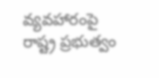వ్యవహారంపై రాష్ట్ర ప్రభుత్వం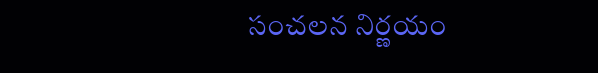సంచలన నిర్ణయం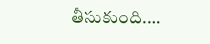తీసుకుంది.…